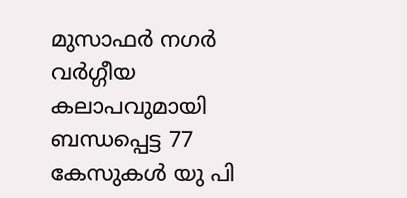മുസാഫര്‍ നഗര്‍ വര്‍ഗ്ഗീയ കലാപവുമായി ബന്ധപ്പെട്ട 77 കേസുകള്‍ യു പി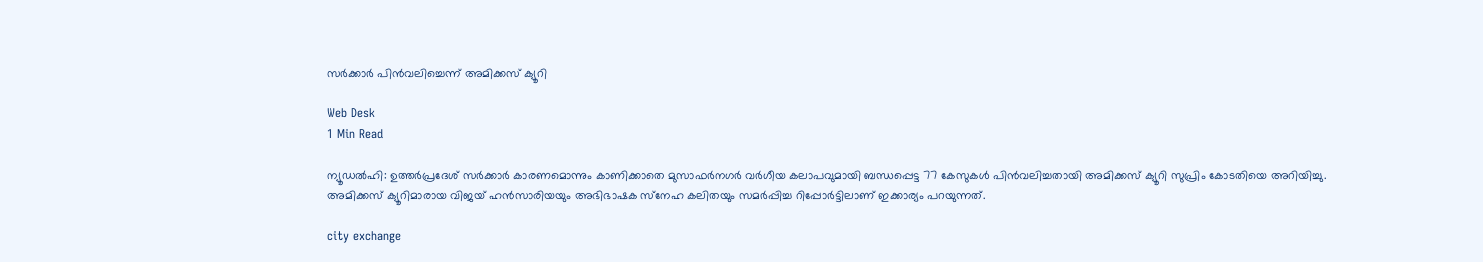സര്‍ക്കാര്‍ പിന്‍വലിച്ചെന്ന് അമിക്കസ് ക്യൂറി

Web Desk
1 Min Read

ന്യൂഡല്‍ഹി: ഉത്തര്‍പ്രദേശ് സര്‍ക്കാര്‍ കാരണമൊന്നും കാണിക്കാതെ മുസാഫര്‍നഗര്‍ വര്‍ഗീയ കലാപവുമായി ബന്ധപ്പെട്ട 77 കേസുകള്‍ പിന്‍വലിച്ചതായി അമിക്കസ് ക്യൂറി സുപ്രിം കോടതിയെ അറിയിച്ചു. അമിക്കസ് ക്യൂറിമാരായ വിജയ് ഹന്‍സാരിയയും അഭിഭാഷക സ്‌നേഹ കലിതയും സമര്‍പ്പിച്ച റിപ്പോര്‍ട്ടിലാണ് ഇക്കാര്യം പറയുന്നത്.

city exchange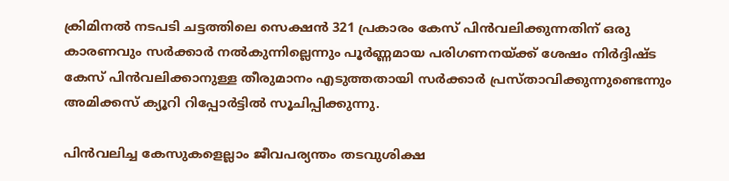ക്രിമിനല്‍ നടപടി ചട്ടത്തിലെ സെക്ഷന്‍ 321 പ്രകാരം കേസ് പിന്‍വലിക്കുന്നതിന് ഒരു കാരണവും സര്‍ക്കാര്‍ നല്‍കുന്നില്ലെന്നും പൂര്‍ണ്ണമായ പരിഗണനയ്ക്ക് ശേഷം നിര്‍ദ്ദിഷ്ട കേസ് പിന്‍വലിക്കാനുള്ള തീരുമാനം എടുത്തതായി സര്‍ക്കാര്‍ പ്രസ്താവിക്കുന്നുണ്ടെന്നും അമിക്കസ് ക്യൂറി റിപ്പോര്‍ട്ടില്‍ സൂചിപ്പിക്കുന്നു.

പിന്‍വലിച്ച കേസുകളെല്ലാം ജീവപര്യന്തം തടവുശിക്ഷ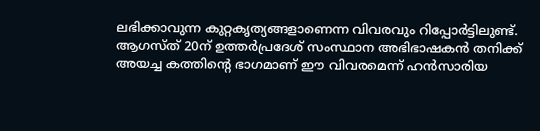ലഭിക്കാവുന്ന കുറ്റകൃത്യങ്ങളാണെന്ന വിവരവും റിപ്പോര്‍ട്ടിലുണ്ട്. ആഗസ്ത് 20ന് ഉത്തര്‍പ്രദേശ് സംസ്ഥാന അഭിഭാഷകന്‍ തനിക്ക് അയച്ച കത്തിന്റെ ഭാഗമാണ് ഈ വിവരമെന്ന് ഹന്‍സാരിയ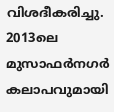വിശദീകരിച്ചു. 2013ലെ മുസാഫര്‍നഗര്‍ കലാപവുമായി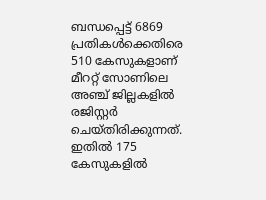ബന്ധപ്പെട്ട് 6869 പ്രതികള്‍ക്കെതിരെ 510 കേസുകളാണ് മീററ്റ് സോണിലെ അഞ്ച് ജില്ലകളില്‍ രജിസ്റ്റര്‍ ചെയ്തിരിക്കുന്നത്. ഇതില്‍ 175 കേസുകളില്‍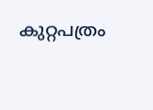കുറ്റപത്രം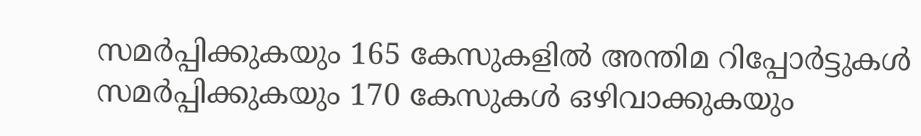സമര്‍പ്പിക്കുകയും 165 കേസുകളില്‍ അന്തിമ റിപ്പോര്‍ട്ടുകള്‍ സമര്‍പ്പിക്കുകയും 170 കേസുകള്‍ ഒഴിവാക്കുകയും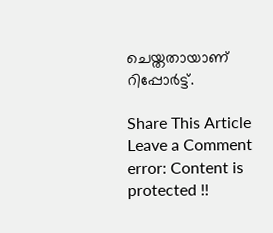ചെയ്തതായാണ് റിപ്പോര്‍ട്ട്.

Share This Article
Leave a Comment
error: Content is protected !!